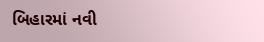બિહારમાં નવી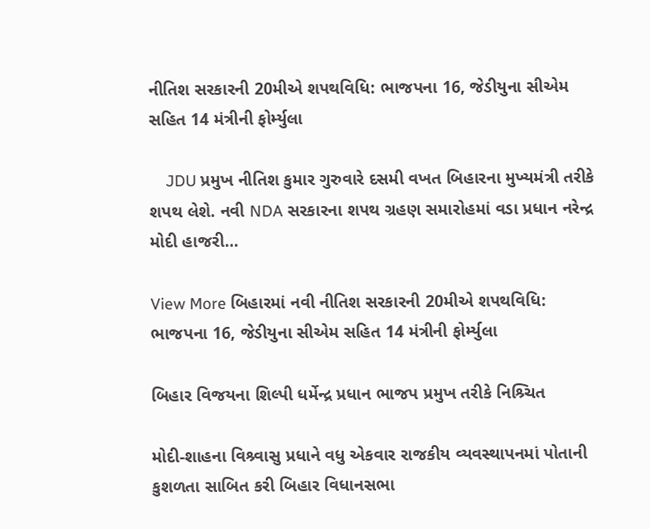નીતિશ સરકારની 20મીએ શપથવિધિ: ભાજપના 16, જેડીયુના સીએમ સહિત 14 મંત્રીની ફોર્મ્યુલા

    JDU પ્રમુખ નીતિશ કુમાર ગુરુવારે દસમી વખત બિહારના મુખ્યમંત્રી તરીકે શપથ લેશે. નવી NDA સરકારના શપથ ગ્રહણ સમારોહમાં વડા પ્રધાન નરેન્દ્ર મોદી હાજરી…

View More બિહારમાં નવી નીતિશ સરકારની 20મીએ શપથવિધિ: ભાજપના 16, જેડીયુના સીએમ સહિત 14 મંત્રીની ફોર્મ્યુલા

બિહાર વિજયના શિલ્પી ધર્મેન્દ્ર પ્રધાન ભાજપ પ્રમુખ તરીકે નિશ્ર્ચિત

મોદી-શાહના વિશ્ર્વાસુ પ્રધાને વધુ એકવાર રાજકીય વ્યવસ્થાપનમાં પોતાની કુશળતા સાબિત કરી બિહાર વિધાનસભા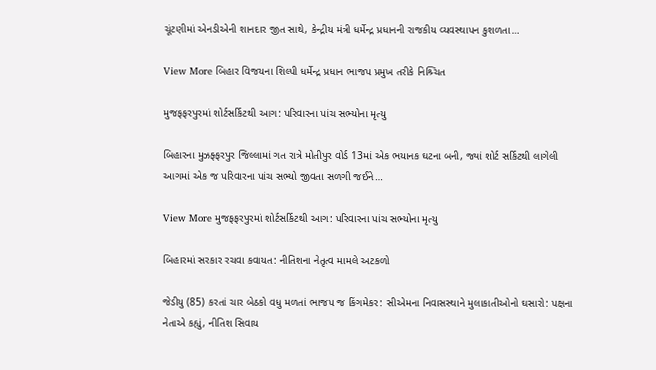ચૂંટણીમાં એનડીએની શાનદાર જીત સાથે, કેન્દ્રીય મંત્રી ધર્મેન્દ્ર પ્રધાનની રાજકીય વ્યવસ્થાપન કુશળતા…

View More બિહાર વિજયના શિલ્પી ધર્મેન્દ્ર પ્રધાન ભાજપ પ્રમુખ તરીકે નિશ્ર્ચિત

મુજફફરપુરમાં શોર્ટસર્કિટથી આગ: પરિવારના પાંચ સભ્યોના મૃત્યુ

બિહારના મુઝફ્ફરપુર જિલ્લામાં ગત રાત્રે મોતીપુર વોર્ડ 13માં એક ભયાનક ઘટના બની, જ્યાં શોર્ટ સર્કિટથી લાગેલી આગમાં એક જ પરિવારના પાંચ સભ્યો જીવતા સળગી જઈને…

View More મુજફફરપુરમાં શોર્ટસર્કિટથી આગ: પરિવારના પાંચ સભ્યોના મૃત્યુ

બિહારમાં સરકાર રચવા કવાયત: નીતિશના નેતૃત્વ મામલે અટકળો

જેડીયુ (85) કરતાં ચાર બેઠકો વધુ મળતાં ભાજપ જ કિંગમેકર: સીએમના નિવાસસ્થાને મુલાકાતીઓનો ઘસારો: પક્ષના નેતાએ કહ્યું, નીતિશ સિવાય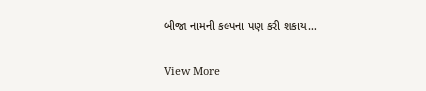બીજા નામની કલ્પના પણ કરી શકાય…

View More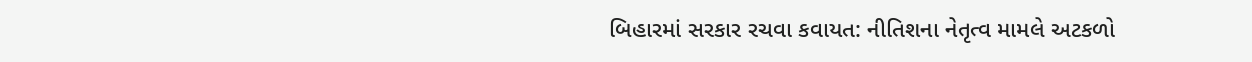બિહારમાં સરકાર રચવા કવાયત: નીતિશના નેતૃત્વ મામલે અટકળો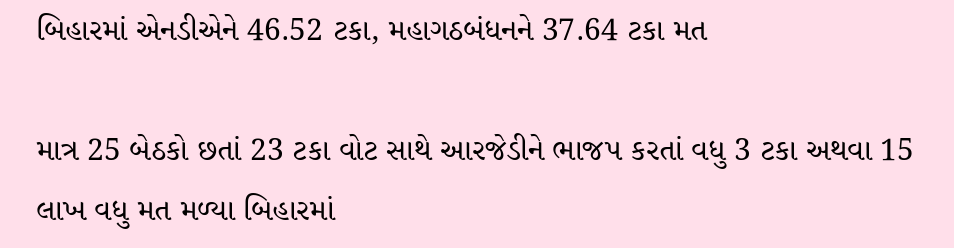બિહારમાં એનડીએને 46.52 ટકા, મહાગઠબંધનને 37.64 ટકા મત

માત્ર 25 બેઠકો છતાં 23 ટકા વોટ સાથે આરજેડીને ભાજપ કરતાં વધુ 3 ટકા અથવા 15 લાખ વધુ મત મળ્યા બિહારમાં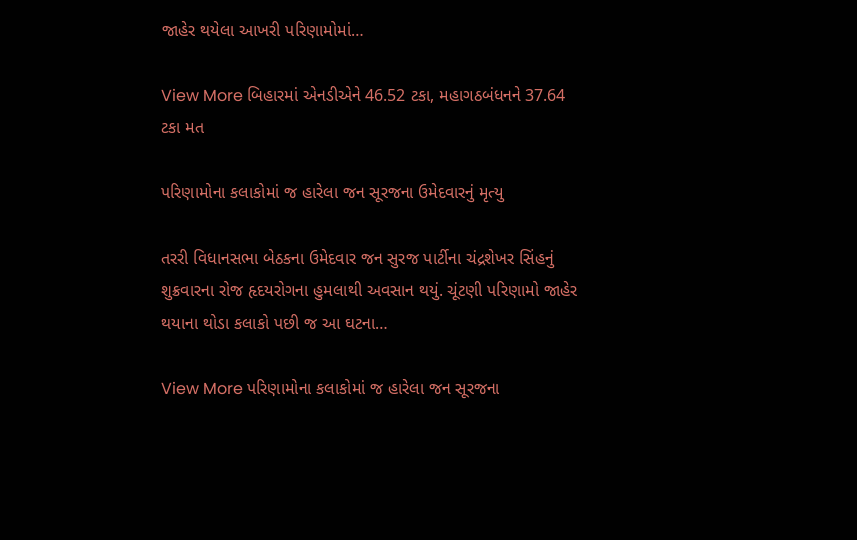જાહેર થયેલા આખરી પરિણામોમાં…

View More બિહારમાં એનડીએને 46.52 ટકા, મહાગઠબંધનને 37.64 ટકા મત

પરિણામોના કલાકોમાં જ હારેલા જન સૂરજના ઉમેદવારનું મૃત્યુ

તરરી વિધાનસભા બેઠકના ઉમેદવાર જન સુરજ પાર્ટીના ચંદ્રશેખર સિંહનું શુક્રવારના રોજ હૃદયરોગના હુમલાથી અવસાન થયું. ચૂંટણી પરિણામો જાહેર થયાના થોડા કલાકો પછી જ આ ઘટના…

View More પરિણામોના કલાકોમાં જ હારેલા જન સૂરજના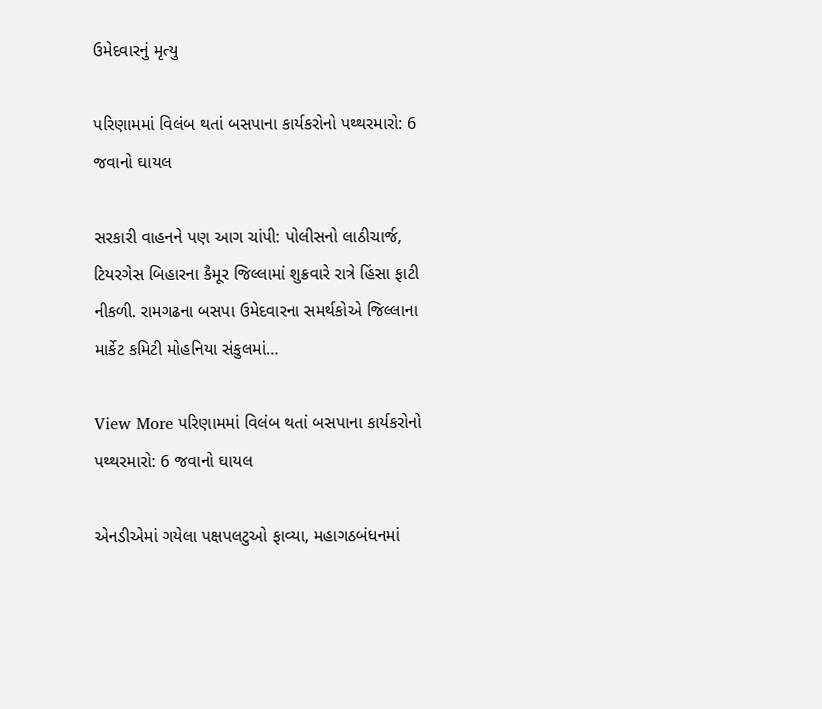ઉમેદવારનું મૃત્યુ

પરિણામમાં વિલંબ થતાં બસપાના કાર્યકરોનો પથ્થરમારો: 6 જવાનો ઘાયલ

સરકારી વાહનને પણ આગ ચાંપી: પોલીસનો લાઠીચાર્જ, ટિયરગેસ બિહારના કૈમૂર જિલ્લામાં શુક્રવારે રાત્રે હિંસા ફાટી નીકળી. રામગઢના બસપા ઉમેદવારના સમર્થકોએ જિલ્લાના માર્કેટ કમિટી મોહનિયા સંકુલમાં…

View More પરિણામમાં વિલંબ થતાં બસપાના કાર્યકરોનો પથ્થરમારો: 6 જવાનો ઘાયલ

એનડીએમાં ગયેલા પક્ષપલટુઓ ફાવ્યા, મહાગઠબંધનમાં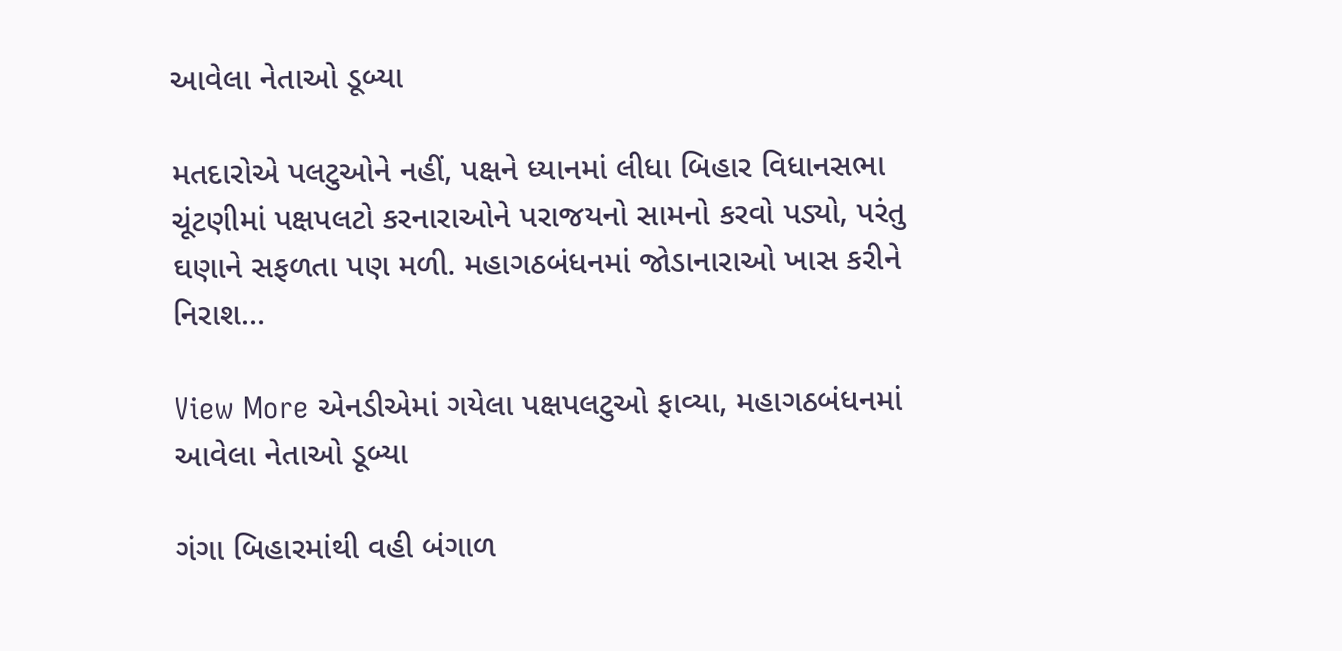આવેલા નેતાઓ ડૂબ્યા

મતદારોએ પલટુઓને નહીં, પક્ષને ધ્યાનમાં લીધા બિહાર વિધાનસભા ચૂંટણીમાં પક્ષપલટો કરનારાઓને પરાજયનો સામનો કરવો પડ્યો, પરંતુ ઘણાને સફળતા પણ મળી. મહાગઠબંધનમાં જોડાનારાઓ ખાસ કરીને નિરાશ…

View More એનડીએમાં ગયેલા પક્ષપલટુઓ ફાવ્યા, મહાગઠબંધનમાં આવેલા નેતાઓ ડૂબ્યા

ગંગા બિહારમાંથી વહી બંગાળ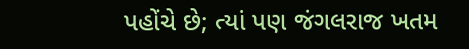પહોંચે છે; ત્યાં પણ જંગલરાજ ખતમ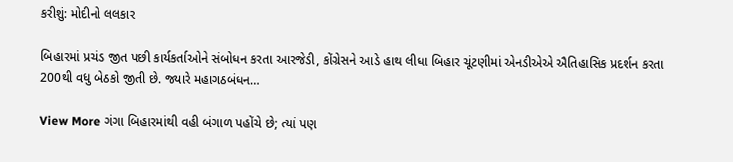કરીશું: મોદીનો લલકાર

બિહારમાં પ્રચંડ જીત પછી કાર્યકર્તાઓને સંબોધન કરતા આરજેડી, કોંગ્રેસને આડે હાથ લીધા બિહાર ચૂંટણીમાં એનડીએએ ઐતિહાસિક પ્રદર્શન કરતા 200થી વધુ બેઠકો જીતી છે. જ્યારે મહાગઠબંધન…

View More ગંગા બિહારમાંથી વહી બંગાળ પહોંચે છે; ત્યાં પણ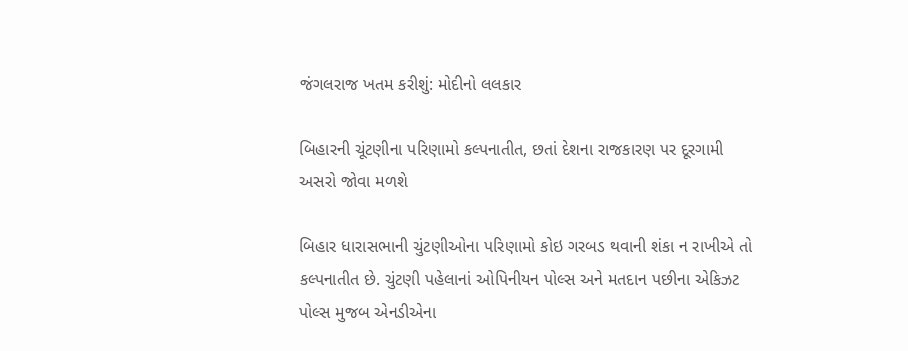જંગલરાજ ખતમ કરીશું: મોદીનો લલકાર

બિહારની ચૂંટણીના પરિણામો કલ્પનાતીત, છતાં દેશના રાજકારણ પર દૂરગામી અસરો જોવા મળશે

બિહાર ધારાસભાની ચુંટણીઓના પરિણામો કોઇ ગરબડ થવાની શંકા ન રાખીએ તો કલ્પનાતીત છે. ચુંટણી પહેલાનાં ઓપિનીયન પોલ્સ અને મતદાન પછીના એકિઝટ પોલ્સ મુજબ એનડીએના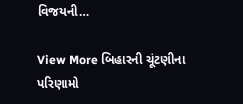વિજયની…

View More બિહારની ચૂંટણીના પરિણામો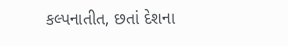કલ્પનાતીત, છતાં દેશના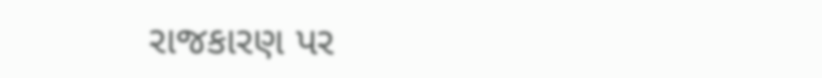રાજકારણ પર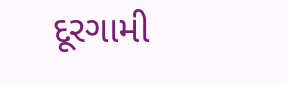દૂરગામી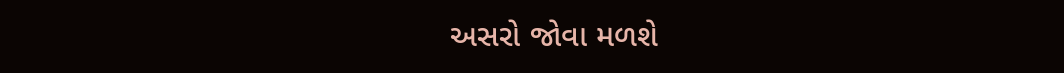અસરો જોવા મળશે